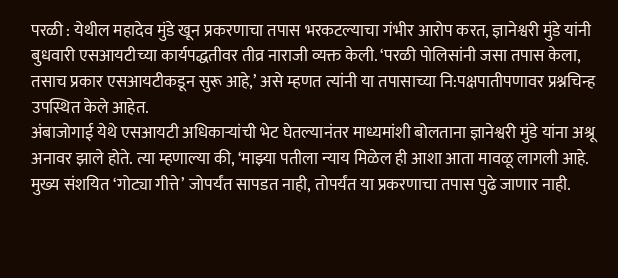परळी : येथील महादेव मुंडे खून प्रकरणाचा तपास भरकटल्याचा गंभीर आरोप करत, ज्ञानेश्वरी मुंडे यांनी बुधवारी एसआयटीच्या कार्यपद्धतीवर तीव्र नाराजी व्यक्त केली. ‘परळी पोलिसांनी जसा तपास केला, तसाच प्रकार एसआयटीकडून सुरू आहे,’ असे म्हणत त्यांनी या तपासाच्या नि:पक्षपातीपणावर प्रश्नचिन्ह उपस्थित केले आहेत.
अंबाजोगाई येथे एसआयटी अधिकाऱ्यांची भेट घेतल्यानंतर माध्यमांशी बोलताना ज्ञानेश्वरी मुंडे यांना अश्रू अनावर झाले होते. त्या म्हणाल्या की, ‘माझ्या पतीला न्याय मिळेल ही आशा आता मावळू लागली आहे. मुख्य संशयित ‘गोट्या गीत्ते’ जोपर्यंत सापडत नाही, तोपर्यंत या प्रकरणाचा तपास पुढे जाणार नाही.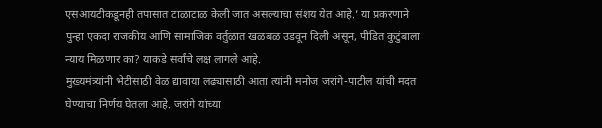एसआयटीकडूनही तपासात टाळाटाळ केली जात असल्याचा संशय येत आहे.’ या प्रकरणाने पुन्हा एकदा राजकीय आणि सामाजिक वर्तुळात खळबळ उडवून दिली असून, पीडित कुटुंबाला न्याय मिळणार का? याकडे सर्वांचे लक्ष लागले आहे.
मुख्यमंत्र्यांनी भेटीसाठी वेळ द्यावाया लढ्यासाठी आता त्यांनी मनोज जरांगे-पाटील यांची मदत घेण्याचा निर्णय घेतला आहे. जरांगे यांच्या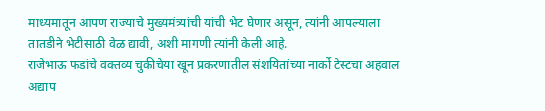माध्यमातून आपण राज्याचे मुख्यमंत्र्यांची यांची भेट घेणार असून, त्यांनी आपल्याला तातडीने भेटीसाठी वेळ द्यावी, अशी मागणी त्यांनी केली आहे.
राजेभाऊ फडांचे वक्तव्य चुकीचेया खून प्रकरणातील संशयितांच्या नार्को टेस्टचा अहवाल अद्याप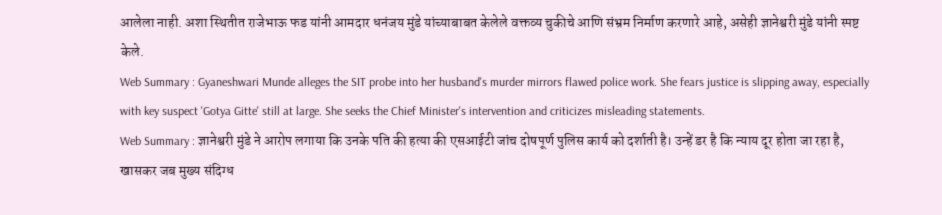आलेला नाही. अशा स्थितीत राजेभाऊ फड यांनी आमदार धनंजय मुंडे यांच्याबाबत केलेले वक्तव्य चुकीचे आणि संभ्रम निर्माण करणारे आहे, असेही ज्ञानेश्वरी मुंडे यांनी स्पष्ट केले.
Web Summary : Gyaneshwari Munde alleges the SIT probe into her husband's murder mirrors flawed police work. She fears justice is slipping away, especially with key suspect 'Gotya Gitte' still at large. She seeks the Chief Minister's intervention and criticizes misleading statements.
Web Summary : ज्ञानेश्वरी मुंडे ने आरोप लगाया कि उनके पति की हत्या की एसआईटी जांच दोषपूर्ण पुलिस कार्य को दर्शाती है। उन्हें डर है कि न्याय दूर होता जा रहा है, खासकर जब मुख्य संदिग्ध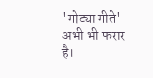'गोट्या गीते' अभी भी फरार है।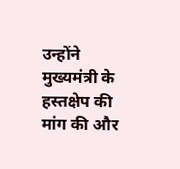उन्होंने मुख्यमंत्री के हस्तक्षेप की मांग की और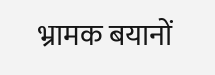भ्रामक बयानों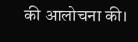की आलोचना की।